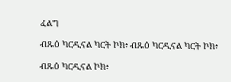ፈልግ

ብጹዕ ካርዲናል ካርት ኮክ፥ ብጹዕ ካርዲናል ካርት ኮክ፥

ብጹዕ ካርዲናል ኮክ፥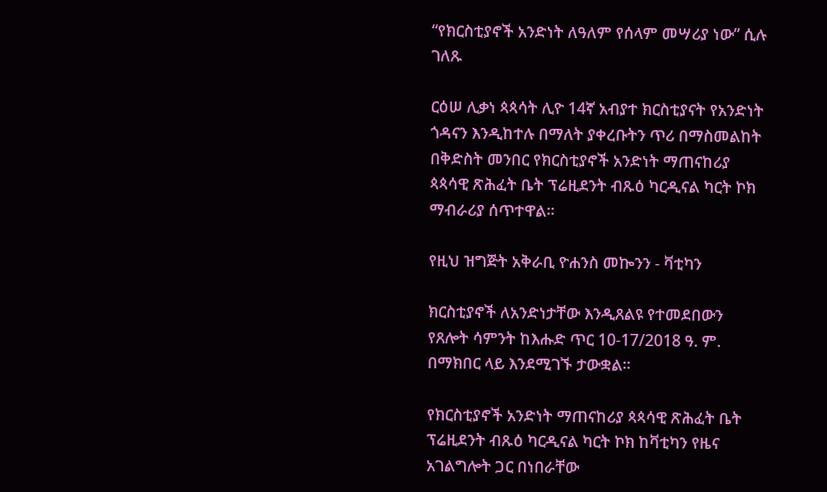“የክርስቲያኖች አንድነት ለዓለም የሰላም መሣሪያ ነው” ሲሉ ገለጹ

ርዕሠ ሊቃነ ጳጳሳት ሊዮ 14ኛ አብያተ ክርስቲያናት የአንድነት ጎዳናን እንዲከተሉ በማለት ያቀረቡትን ጥሪ በማስመልከት በቅድስት መንበር የክርስቲያኖች አንድነት ማጠናከሪያ ጳጳሳዊ ጽሕፈት ቤት ፕሬዚደንት ብጹዕ ካርዲናል ካርት ኮክ ማብራሪያ ሰጥተዋል።

የዚህ ዝግጅት አቅራቢ ዮሐንስ መኰንን - ቫቲካን

ክርስቲያኖች ለአንድነታቸው እንዲጸልዩ የተመደበውን የጸሎት ሳምንት ከእሑድ ጥር 10-17/2018 ዓ. ም. በማክበር ላይ እንደሚገኙ ታውቋል።

የክርስቲያኖች አንድነት ማጠናከሪያ ጳጳሳዊ ጽሕፈት ቤት ፕሬዚደንት ብጹዕ ካርዲናል ካርት ኮክ ከቫቲካን የዜና አገልግሎት ጋር በነበራቸው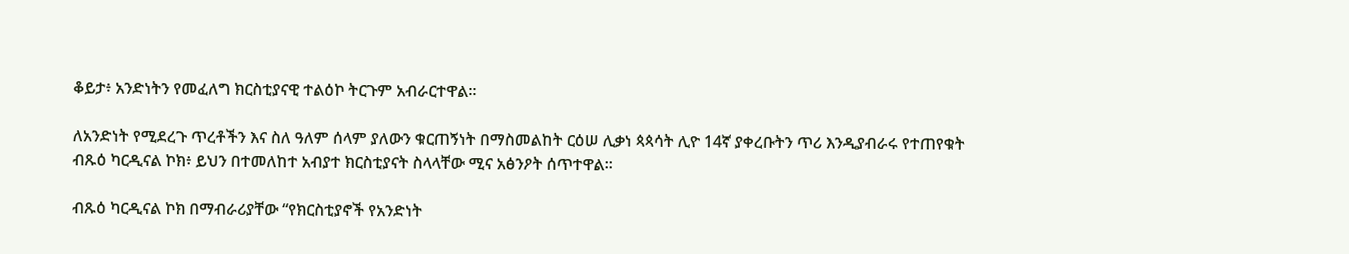ቆይታ፥ አንድነትን የመፈለግ ክርስቲያናዊ ተልዕኮ ትርጉም አብራርተዋል።

ለአንድነት የሚደረጉ ጥረቶችን እና ስለ ዓለም ሰላም ያለውን ቁርጠኝነት በማስመልከት ርዕሠ ሊቃነ ጳጳሳት ሊዮ 14ኛ ያቀረቡትን ጥሪ እንዲያብራሩ የተጠየቁት ብጹዕ ካርዲናል ኮክ፥ ይህን በተመለከተ አብያተ ክርስቲያናት ስላላቸው ሚና አፅንዖት ሰጥተዋል።

ብጹዕ ካርዲናል ኮክ በማብራሪያቸው “የክርስቲያኖች የአንድነት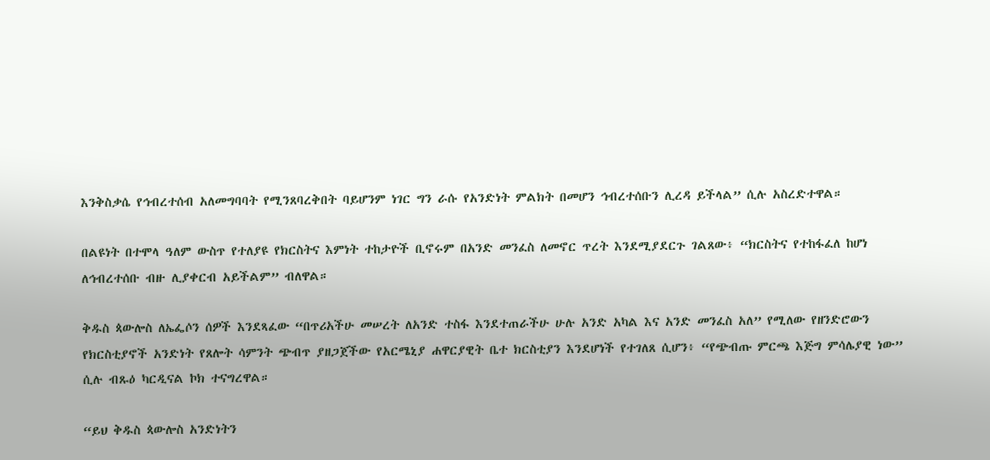እንቅስቃሴ የኅብረተሰብ አለመግባባት የሚንጸባረቅበት ባይሆንም ነገር ግን ራሱ የአንድነት ምልክት በመሆን ኅብረተሰቡን ሊረዳ ይችላል” ሲሉ አስረድተዋል።

በልዩነት በተሞላ ዓለም ውስጥ የተለያዩ የክርስትና እምነት ተከታዮች ቢኖሩም በአንድ መንፈስ ለመኖር ጥረት እንደሚያደርጉ ገልጸው፥ “ክርስትና የተከፋፈለ ከሆነ ለኅብረተሰቡ ብዙ ሊያቀርብ አይችልም” ብለዋል።

ቅዱስ ጳውሎስ ለኤፌሶን ሰዎች እንደጻፈው “በጥሪአችሁ መሠረት ለአንድ ተስፋ እንደተጠራችሁ ሁሉ አንድ አካል እና አንድ መንፈስ አለ” የሚለው የዘንድሮውን የክርስቲያኖች አንድነት የጸሎት ሳምንት ጭብጥ ያዘጋጀችው የአርሜኒያ ሐዋርያዊት ቤተ ክርስቲያን እንደሆነች የተገለጸ ሲሆን፥ “የጭብጡ ምርጫ እጅግ ምሳሌያዊ ነው” ሲሉ ብጹዕ ካርዲናል ኮክ ተናግረዋል።

“ይህ ቅዱስ ጳውሎስ አንድነትን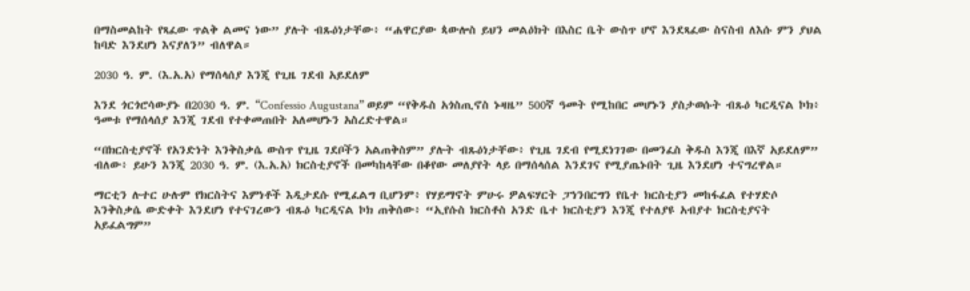በማስመልከት የጻፈው ጥልቅ ልመና ነው” ያሉት ብጹዕነታቸው፥ “ሐዋርያው ጳውሎስ ይህን መልዕክት በእስር ቤት ውስጥ ሆኖ እንደጻፈው ስናስብ ለእሱ ምን ያህል ከባድ እንደሆነ እናያለን” ብለዋል።

2030 ዓ. ም. (እ.አ.አ) የማሰላሰያ እንጂ የጊዜ ገደብ አይደለም

እንደ ጎርጎሮሳውያኑ በ2030 ዓ. ም. “Confessio Augustana” ወይም “የቅዱስ አጎስጢኖስ ኑዛዜ” 500ኛ ዓመት የሚከበር መሆኑን ያስታወሱት ብጹዕ ካርዲናል ኮክ፥ ዓመቱ የማሰላሰያ እንጂ ገደብ የተቀመጠበት አለመሆኑን አስረድተዋል።

“በክርስቲያኖች የአንድነት እንቅስቃሴ ውስጥ የጊዜ ገደቦችን አልጠቅስም” ያሉት ብጹዕነታቸው፥ የጊዜ ገደብ የሚደነገገው በመንፈስ ቅዱስ እንጂ በእኛ አይደለም” ብለው፥ ይሁን እንጂ 2030 ዓ. ም. (እ.አ.አ) ክርስቲያኖች በመካከላቸው በቆየው መለያየት ላይ በማሰላሰል እንደገና የሚያጤኑበት ጊዜ እንደሆነ ተናግረዋል።

ማርቲን ሉተር ሁሉም የክርስትና እምነቶች እዲታደሱ የሚፈልግ ቢሆንም፥ የሃይማኖት ምሁሩ ዎልፍሃርት ፓነንበርግን የቤተ ክርስቲያን መከፋፈል የተሃድሶ እንቅስቃሴ ውድቀት እንደሆነ የተናገረውን ብጹዕ ካርዲናል ኮክ ጠቅሰው፥ “ኢየሱስ ክርስቶስ አንድ ቤተ ክርስቲያን እንጂ የተለያዩ አብያተ ክርስቲያናት አይፈልግም”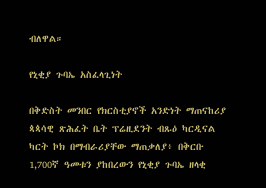ብለዋል።

የኒቂያ ጉባኤ አስፈላጊነት

በቅድስት መንበር የክርስቲያኖች አንድነት ማጠናከሪያ ጳጳሳዊ ጽሕፈት ቤት ፕሬዚደንት ብጹዕ ካርዲናል ካርት ኮክ በማብራሪያቸው ማጠቃለያ፥ በቅርቡ 1,700ኛ ዓመቱን ያከበረውን የኒቂያ ጉባኤ ዘላቂ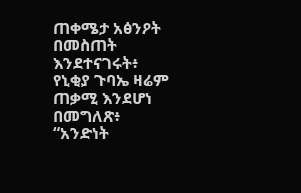ጠቀሜታ አፅንዖት በመስጠት እንደተናገሩት፥ የኒቂያ ጉባኤ ዛሬም ጠቃሚ እንደሆነ በመግለጽ፥ “አንድነት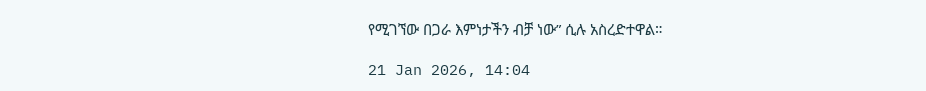የሚገኘው በጋራ እምነታችን ብቻ ነው” ሲሉ አስረድተዋል።

21 Jan 2026, 14:04